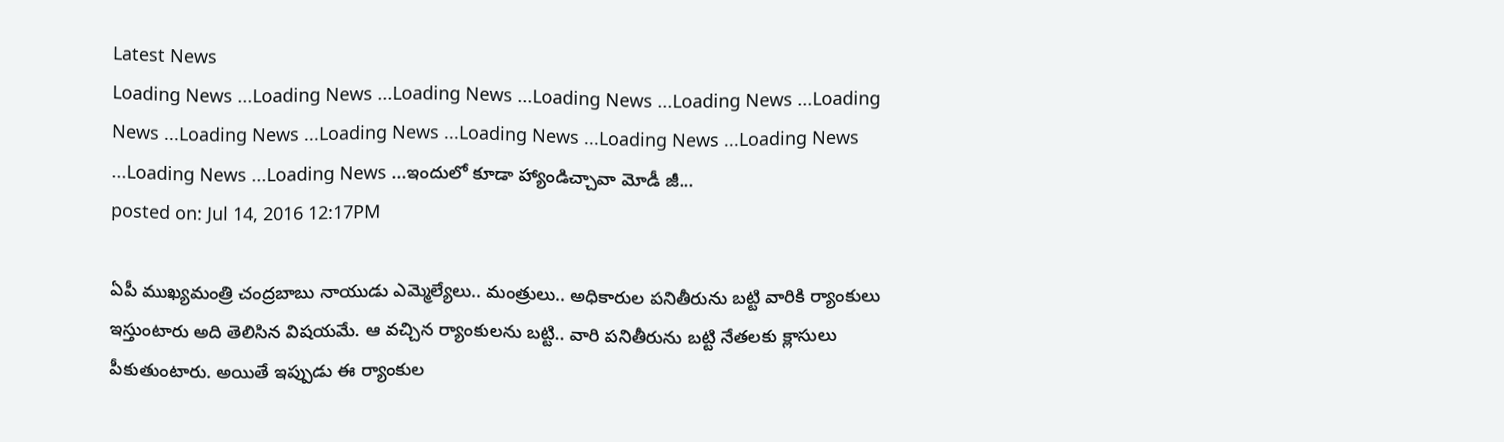Latest News
Loading News ...Loading News ...Loading News ...Loading News ...Loading News ...Loading News ...Loading News ...Loading News ...Loading News ...Loading News ...Loading News ...Loading News ...Loading News ...ఇందులో కూడా హ్యాండిచ్చావా మోడీ జీ...
posted on: Jul 14, 2016 12:17PM

ఏపీ ముఖ్యమంత్రి చంద్రబాబు నాయుడు ఎమ్మెల్యేలు.. మంత్రులు.. అధికారుల పనితీరును బట్టి వారికి ర్యాంకులు ఇస్తుంటారు అది తెలిసిన విషయమే. ఆ వచ్చిన ర్యాంకులను బట్టి.. వారి పనితీరును బట్టి నేతలకు క్లాసులు పీకుతుంటారు. అయితే ఇప్పుడు ఈ ర్యాంకుల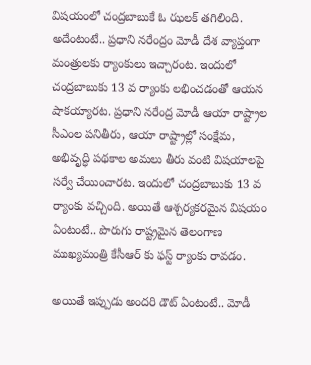విషయంలో చంద్రబాబుకే ఓ ఝలక్ తగిలింది. అదేంటంటే.. ప్రధాని నరేంద్రం మోడీ దేశ వ్యాప్తంగా మంత్రులకు ర్యాంకులు ఇచ్చారంట. ఇందులో చంద్రబాబుకు 13 వ ర్యాంకు లభించడంతో ఆయన షాకయ్యారట. ప్రధాని నరేంద్ర మోడీ ఆయా రాష్ట్రాల సీఎంల పనితీరు, ఆయా రాష్ట్రాల్లో సంక్షేమ, అభివృద్ధి పథకాల అమలు తీరు వంటి విషయాలపై సర్వే చేయించారట. ఇందులో చంద్రబాబుకు 13 వ ర్యాంకు వచ్చింది. అయితే ఆశ్చర్యకరమైన విషయం ఏంటంటే.. పొరుగు రాష్ట్రమైన తెలంగాణ ముఖ్యమంత్రి కేసీఆర్ కు ఫస్ట్ ర్యాంకు రావడం.

అయితే ఇప్పుడు అందరి డౌట్ ఏంటంటే.. మోడీ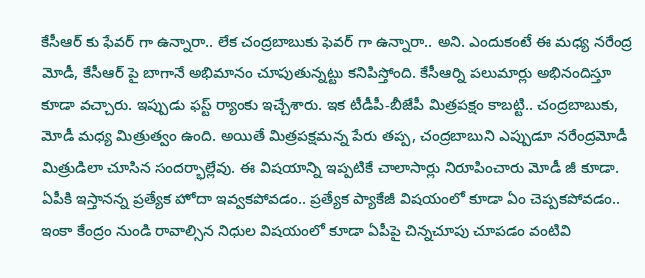కేసీఆర్ కు ఫేవర్ గా ఉన్నారా.. లేక చంద్రబాబుకు ఫెవర్ గా ఉన్నారా.. అని. ఎందుకంటే ఈ మధ్య నరేంద్ర మోడీ, కేసీఆర్ పై బాగానే అభిమానం చూపుతున్నట్టు కనిపిస్తోంది. కేసీఆర్ని పలుమార్లు అభినందిస్తూ కూడా వచ్చారు. ఇప్పుడు ఫస్ట్ ర్యాంకు ఇచ్చేశారు. ఇక టీడీపీ-బీజేపీ మిత్రపక్షం కాబట్టి.. చంద్రబాబుకు, మోడీ మధ్య మిత్రుత్వం ఉంది. అయితే మిత్రపక్షమన్న పేరు తప్ప, చంద్రబాబుని ఎప్పుడూ నరేంద్రమోడీ మిత్రుడిలా చూసిన సందర్భాల్లేవు. ఈ విషయాన్ని ఇప్పటికే చాలాసార్లు నిరూపించారు మోడీ జీ కూడా. ఏపీకి ఇస్తానన్న ప్రత్యేక హోదా ఇవ్వకపోవడం.. ప్రత్యేక ప్యాకేజీ విషయంలో కూడా ఏం చెప్పకపోవడం.. ఇంకా కేంద్రం నుండి రావాల్సిన నిధుల విషయంలో కూడా ఏపీపై చిన్నచూపు చూపడం వంటివి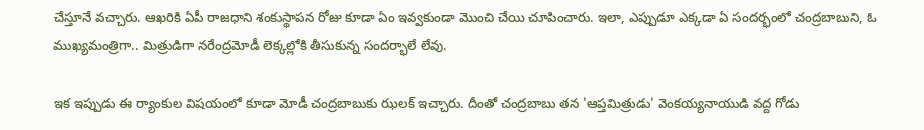చేస్తూనే వచ్చారు. ఆఖరికి ఏపీ రాజధాని శంకుస్థాపన రోజు కూడా ఏం ఇవ్వకుండా మొంచి చేయి చూపించారు. ఇలా, ఎప్పుడూ ఎక్కడా ఏ సందర్భంలో చంద్రబాబుని, ఓ ముఖ్యమంత్రిగా.. మిత్రుడిగా నరేంద్రమోడీ లెక్కల్లోకి తీసుకున్న సందర్భాలే లేవు.

ఇక ఇప్పుడు ఈ ర్యాంకుల విషయంలో కూడా మోడీ చంద్రబాబుకు ఝలక్ ఇచ్చారు. దీంతో చంద్రబాబు తన 'ఆప్తమిత్రుడు' వెంకయ్యనాయుడి వద్ద గోడు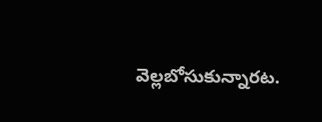వెల్లబోసుకున్నారట.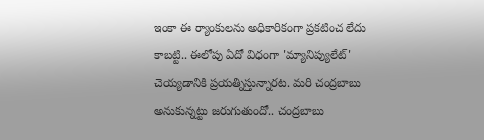ఇంకా ఈ ర్యాంకులను అధికారికంగా ప్రకటించ లేదు కాబట్టి.. ఈలోపు ఏదో విధంగా 'మ్యానిప్యులేట్' చెయ్యడానికి ప్రయత్నిస్తున్నారట. మరి చంద్రబాబు అనుకున్నట్టు జరుగుతుందో.. చంద్రబాబు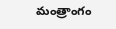మంత్రాంగం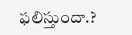ఫలిస్తుందా.?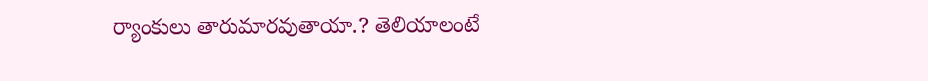ర్యాంకులు తారుమారవుతాయా.? తెలియాలంటే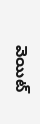వెయిట్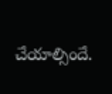చేయాల్సిందే.